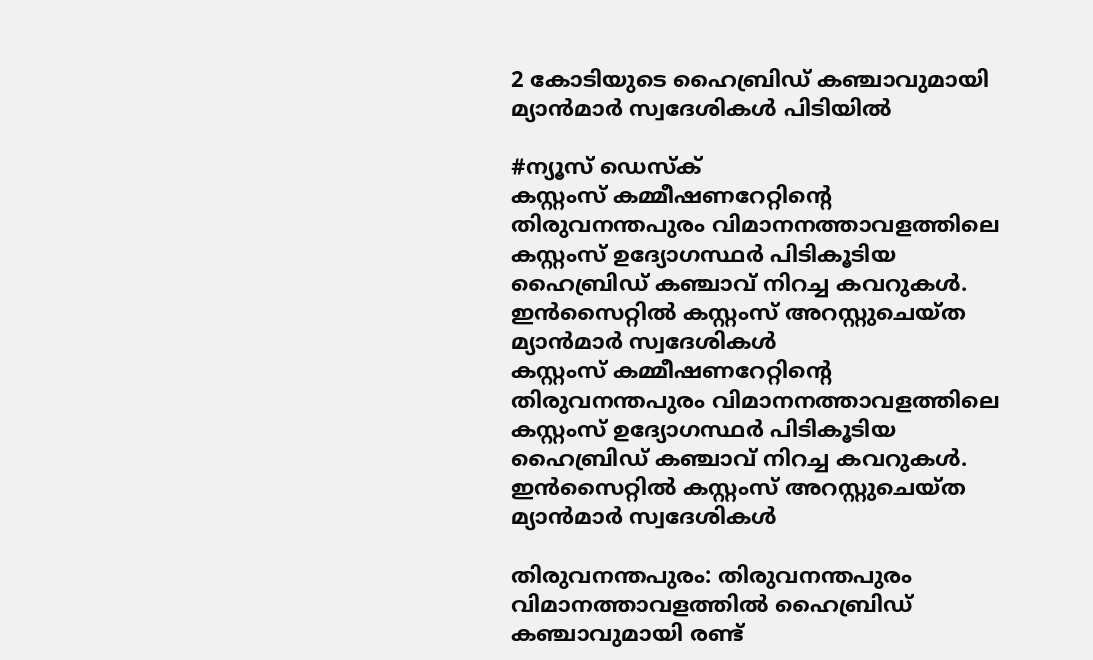2 കോടിയുടെ ഹൈബ്രിഡ് കഞ്ചാവുമായി മ്യാൻമാർ സ്വദേശികൾ പിടിയിൽ

#ന്യൂസ് ഡെസ്ക്
കസ്റ്റംസ് കമ്മീഷണറേറ്റിന്റെ തിരുവനന്തപുരം വിമാനനത്താവളത്തിലെ കസ്റ്റംസ് ഉദ്യോഗസ്ഥര്‍ പിടികൂടിയ ഹൈബ്രിഡ് കഞ്ചാവ് നിറച്ച കവറുകള്‍. ഇന്‍സൈറ്റില്‍ കസ്റ്റംസ് അറസ്റ്റുചെയ്ത മ്യാന്‍മാര്‍ സ്വദേശികള്‍
കസ്റ്റംസ് കമ്മീഷണറേറ്റിന്റെ തിരുവനന്തപുരം വിമാനനത്താവളത്തിലെ കസ്റ്റംസ് ഉദ്യോഗസ്ഥര്‍ പിടികൂടിയ ഹൈബ്രിഡ് കഞ്ചാവ് നിറച്ച കവറുകള്‍. ഇന്‍സൈറ്റില്‍ കസ്റ്റംസ് അറസ്റ്റുചെയ്ത മ്യാന്‍മാര്‍ സ്വദേശികള്‍

തിരുവനന്തപുരം: തിരുവനന്തപുരം വിമാനത്താവളത്തിൽ ഹൈബ്രിഡ് കഞ്ചാവുമായി രണ്ട്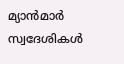മ്യാൻമാർ സ്വദേശികൾ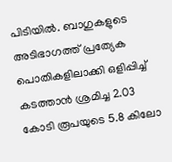പിടിയിൽ. ബാഗുകളുടെ അടിഭാഗത്ത് പ്രത്യേക പൊതികളിലാക്കി ഒളിപ്പിച്ച് കടത്താൻ ശ്രമിച്ച 2.03 കോടി രൂപയുടെ 5.8 കിലോ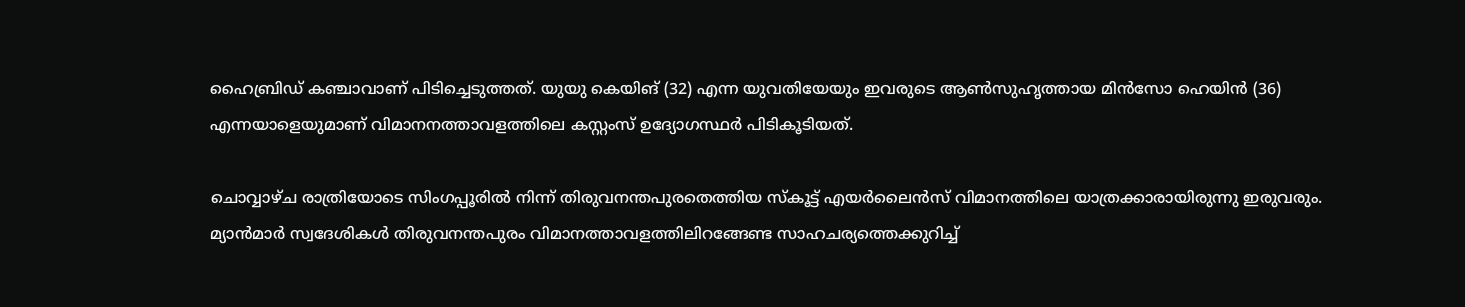ഹൈബ്രിഡ് കഞ്ചാവാണ് പിടിച്ചെടുത്തത്. യുയു കെയിങ് (32) എന്ന യുവതിയേയും ഇവരുടെ ആൺസുഹൃത്തായ മിൻസോ ഹെയിൻ (36) എന്നയാളെയുമാണ് വിമാനനത്താവളത്തിലെ കസ്റ്റംസ് ഉദ്യോഗസ്ഥർ പിടികൂടിയത്.

ചൊവ്വാഴ്ച രാത്രിയോടെ സിംഗപ്പൂരിൽ നിന്ന് തിരുവനന്തപുരതെത്തിയ സ്‌കൂട്ട് എയർലൈൻസ് വിമാനത്തിലെ യാത്രക്കാരായിരുന്നു ഇരുവരും. മ്യാൻമാർ സ്വദേശികൾ തിരുവനന്തപുരം വിമാനത്താവളത്തിലിറങ്ങേണ്ട സാഹചര്യത്തെക്കുറിച്ച്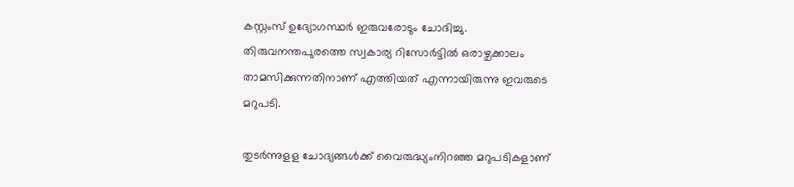കസ്റ്റംസ് ഉദ്യോഗസ്ഥർ ഇരുവരോടും ചോദിച്ചു. തിരുവനന്തപുരത്തെ സ്വകാര്യ റിസോർട്ടിൽ ഒരാഴ്ചക്കാലം താമസിക്കുന്നതിനാണ് എത്തിയത് എന്നായിരുന്നു ഇവരുടെ മറുപടി.

തുടർന്നുളള ചോദ്യങ്ങൾക്ക് വൈരുദ്ധ്യംനിറഞ്ഞ മറുപടികളാണ്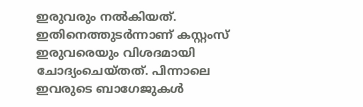ഇരുവരും നൽകിയത്. ഇതിനെത്തുടർന്നാണ് കസ്റ്റംസ് ഇരുവരെയും വിശദമായി ചോദ്യംചെയ്തത്. പിന്നാലെ ഇവരുടെ ബാഗേജുകൾ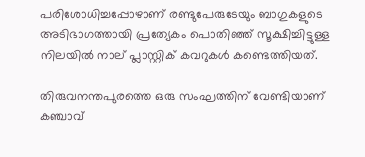പരിശോധിച്ചപ്പോഴാണ് രണ്ടുപേരുടേയും ബാഗുകളുടെ അടിഭാഗത്തായി പ്രത്യേകം പൊതിഞ്ഞ് സൂക്ഷിച്ചിട്ടുള്ള നിലയിൽ നാല് പ്ലാസ്റ്റിക് കവറുകൾ കണ്ടെത്തിയത്.

തിരുവനന്തപുരത്തെ ഒരു സംഘത്തിന് വേണ്ടിയാണ് കഞ്ചാവ്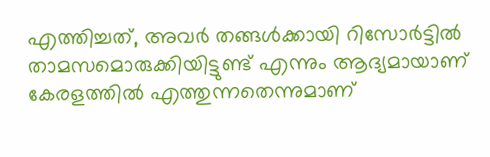എത്തിച്ചത്, അവർ തങ്ങൾക്കായി റിസോർട്ടിൽ താമസമൊരുക്കിയിട്ടുണ്ട് എന്നും ആദ്യമായാണ് കേരളത്തിൽ എത്തുന്നതെന്നുമാണ്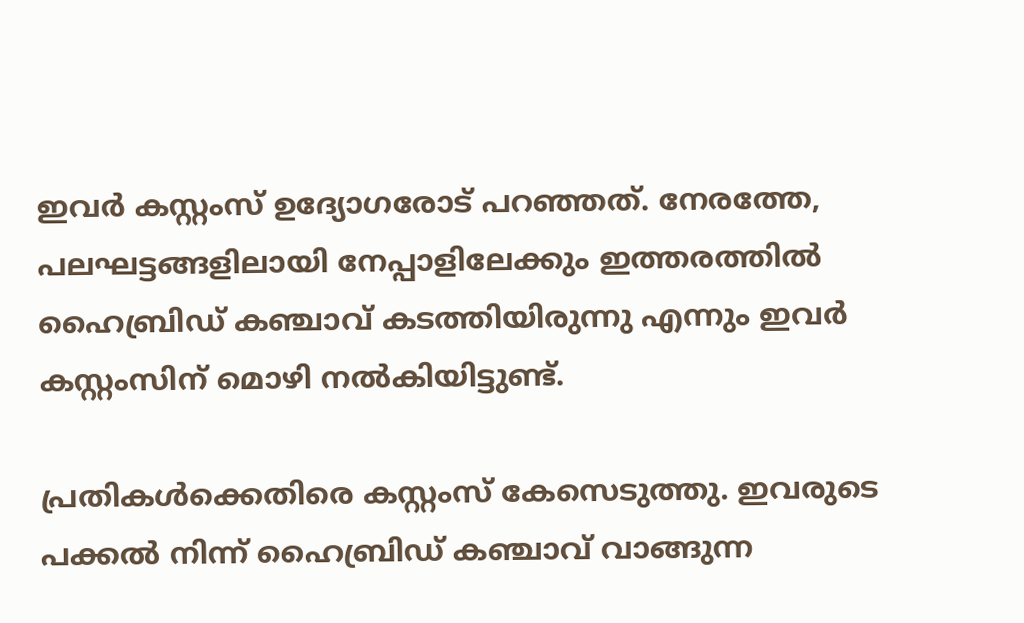ഇവർ കസ്റ്റംസ് ഉദ്യോഗരോട് പറഞ്ഞത്. നേരത്തേ, പലഘട്ടങ്ങളിലായി നേപ്പാളിലേക്കും ഇത്തരത്തിൽ ഹൈബ്രിഡ് കഞ്ചാവ് കടത്തിയിരുന്നു എന്നും ഇവർ കസ്റ്റംസിന് മൊഴി നൽകിയിട്ടുണ്ട്.

പ്രതികൾക്കെതിരെ കസ്റ്റംസ് കേസെടുത്തു. ഇവരുടെ പക്കൽ നിന്ന് ഹൈബ്രിഡ് കഞ്ചാവ് വാങ്ങുന്ന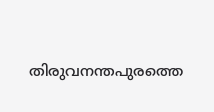തിരുവനന്തപുരത്തെ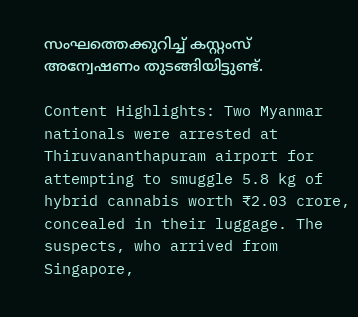സംഘത്തെക്കുറിച്ച് കസ്റ്റംസ് അന്വേഷണം തുടങ്ങിയിട്ടുണ്ട്.

Content Highlights: Two Myanmar nationals were arrested at Thiruvananthapuram airport for attempting to smuggle 5.8 kg of hybrid cannabis worth ₹2.03 crore, concealed in their luggage. The suspects, who arrived from Singapore,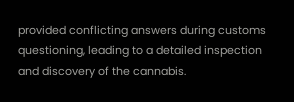provided conflicting answers during customs questioning, leading to a detailed inspection and discovery of the cannabis.